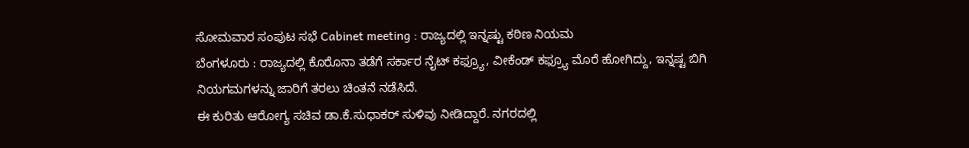ಸೋಮವಾರ ಸಂಪುಟ ಸಭೆ Cabinet meeting : ರಾಜ್ಯದಲ್ಲಿ ಇನ್ನಷ್ಟು ಕಠಿಣ ನಿಯಮ
ಬೆಂಗಳೂರು : ರಾಜ್ಯದಲ್ಲಿ ಕೊರೊನಾ ತಡೆಗೆ ಸರ್ಕಾರ ನೈಟ್ ಕಫ್ರ್ಯೂ, ವೀಕೆಂಡ್ ಕಫ್ರ್ಯೂ ಮೊರೆ ಹೋಗಿದ್ದು, ಇನ್ನಷ್ಟ ಬಿಗಿ ನಿಯಗಮಗಳನ್ನು ಜಾರಿಗೆ ತರಲು ಚಿಂತನೆ ನಡೆಸಿದೆ.
ಈ ಕುರಿತು ಆರೋಗ್ಯ ಸಚಿವ ಡಾ.ಕೆ.ಸುಧಾಕರ್ ಸುಳಿವು ನೀಡಿದ್ದಾರೆ. ನಗರದಲ್ಲಿ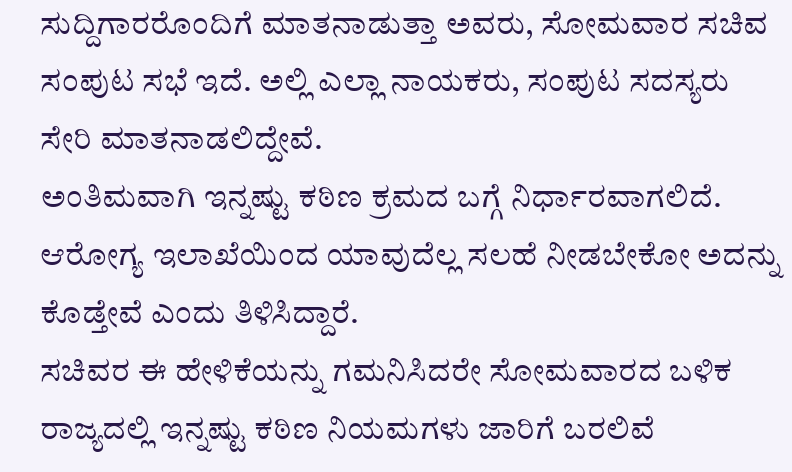ಸುದ್ದಿಗಾರರೊಂದಿಗೆ ಮಾತನಾಡುತ್ತಾ ಅವರು, ಸೋಮವಾರ ಸಚಿವ ಸಂಪುಟ ಸಭೆ ಇದೆ. ಅಲ್ಲಿ ಎಲ್ಲಾ ನಾಯಕರು, ಸಂಪುಟ ಸದಸ್ಯರು ಸೇರಿ ಮಾತನಾಡಲಿದ್ದೇವೆ.
ಅಂತಿಮವಾಗಿ ಇನ್ನಷ್ಟು ಕಠಿಣ ಕ್ರಮದ ಬಗ್ಗೆ ನಿರ್ಧಾರವಾಗಲಿದೆ. ಆರೋಗ್ಯ ಇಲಾಖೆಯಿಂದ ಯಾವುದೆಲ್ಲ ಸಲಹೆ ನೀಡಬೇಕೋ ಅದನ್ನು ಕೊಡ್ತೇವೆ ಎಂದು ತಿಳಿಸಿದ್ದಾರೆ.
ಸಚಿವರ ಈ ಹೇಳಿಕೆಯನ್ನು ಗಮನಿಸಿದರೇ ಸೋಮವಾರದ ಬಳಿಕ ರಾಜ್ಯದಲ್ಲಿ ಇನ್ನಷ್ಟು ಕಠಿಣ ನಿಯಮಗಳು ಜಾರಿಗೆ ಬರಲಿವೆ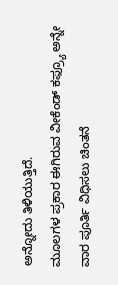ಅನ್ನೋದು ತಿಳಿಯುತ್ತಿದೆ.
ಮೂಲಗಳ ಪ್ರಕಾರ ಈಗಿರುವ ವೀಕೆಂಡ್ ಕಫ್ರ್ಯೂ ಅನ್ನೇ ವಾರ ಪೂರ್ತಿ ವಿಧಿಸಲು ಚಿಂತನೆ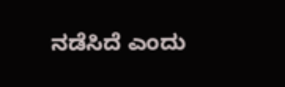ನಡೆಸಿದೆ ಎಂದು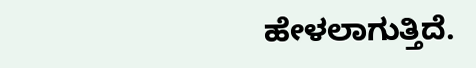ಹೇಳಲಾಗುತ್ತಿದೆ.